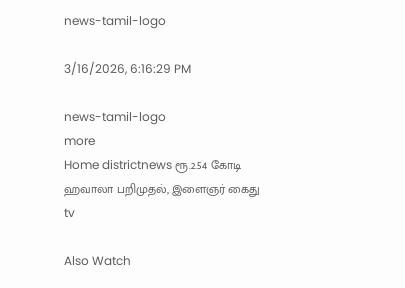news-tamil-logo

3/16/2026, 6:16:29 PM

news-tamil-logo
more
Home districtnews ரூ.2.54 கோடி ஹவாலா பறிமுதல், இளைஞர் கைது
tv

Also Watch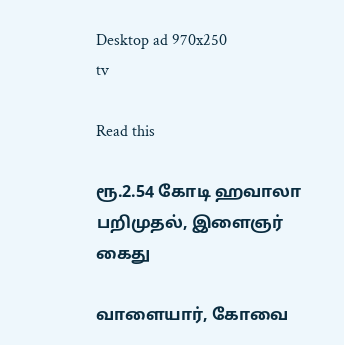Desktop ad 970x250
tv

Read this

ரூ.2.54 கோடி ஹவாலா பறிமுதல், இளைஞர் கைது

வாளையார், கோவை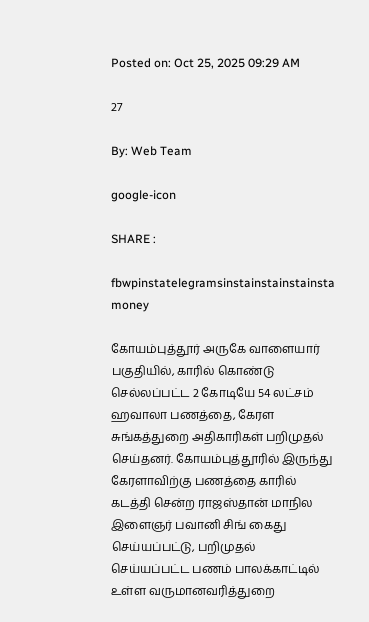Posted on: Oct 25, 2025 09:29 AM

27

By: Web Team

google-icon

SHARE :

fbwpinstatelegramsinstainstainstainsta
money

கோயம்புத்தூர் அருகே வாளையார் பகுதியில், காரில் கொண்டு செல்லப்பட்ட 2 கோடியே 54 லட்சம் ஹவாலா பணத்தை, கேரள சுங்கத்துறை அதிகாரிகள் பறிமுதல் செய்தனர். கோயம்புத்தூரில் இருந்து கேரளாவிற்கு பணத்தை காரில் கடத்தி சென்ற ராஜஸ்தான் மாநில இளைஞர் பவானி சிங் கைது செய்யப்பட்டு, பறிமுதல் செய்யப்பட்ட பணம் பாலக்காட்டில் உள்ள வருமானவரித்துறை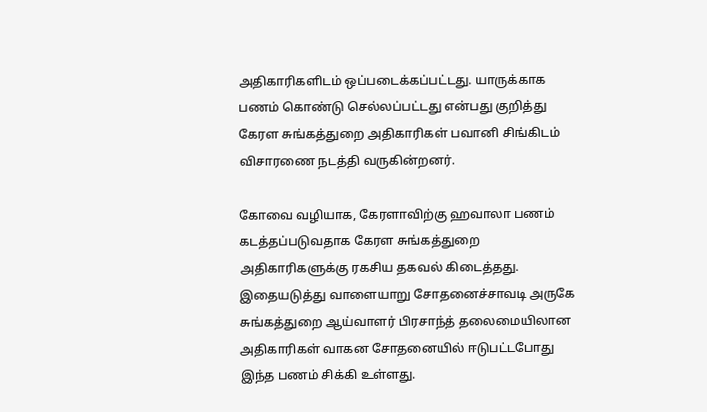அதிகாரிகளிடம் ஒப்படைக்கப்பட்டது. யாருக்காக பணம் கொண்டு செல்லப்பட்டது என்பது குறித்து கேரள சுங்கத்துறை அதிகாரிகள் பவானி சிங்கிடம் விசாரணை நடத்தி வருகின்றனர்.

கோவை வழியாக, கேரளாவிற்கு ஹவாலா பணம் கடத்தப்படுவதாக கேரள சுங்கத்துறை அதிகாரிகளுக்கு ரகசிய தகவல் கிடைத்தது. இதையடுத்து வாளையாறு சோதனைச்சாவடி அருகே சுங்கத்துறை ஆய்வாளர் பிரசாந்த் தலைமையிலான அதிகாரிகள் வாகன சோதனையில் ஈடுபட்டபோது இந்த பணம் சிக்கி உள்ளது.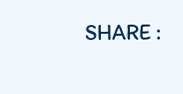SHARE :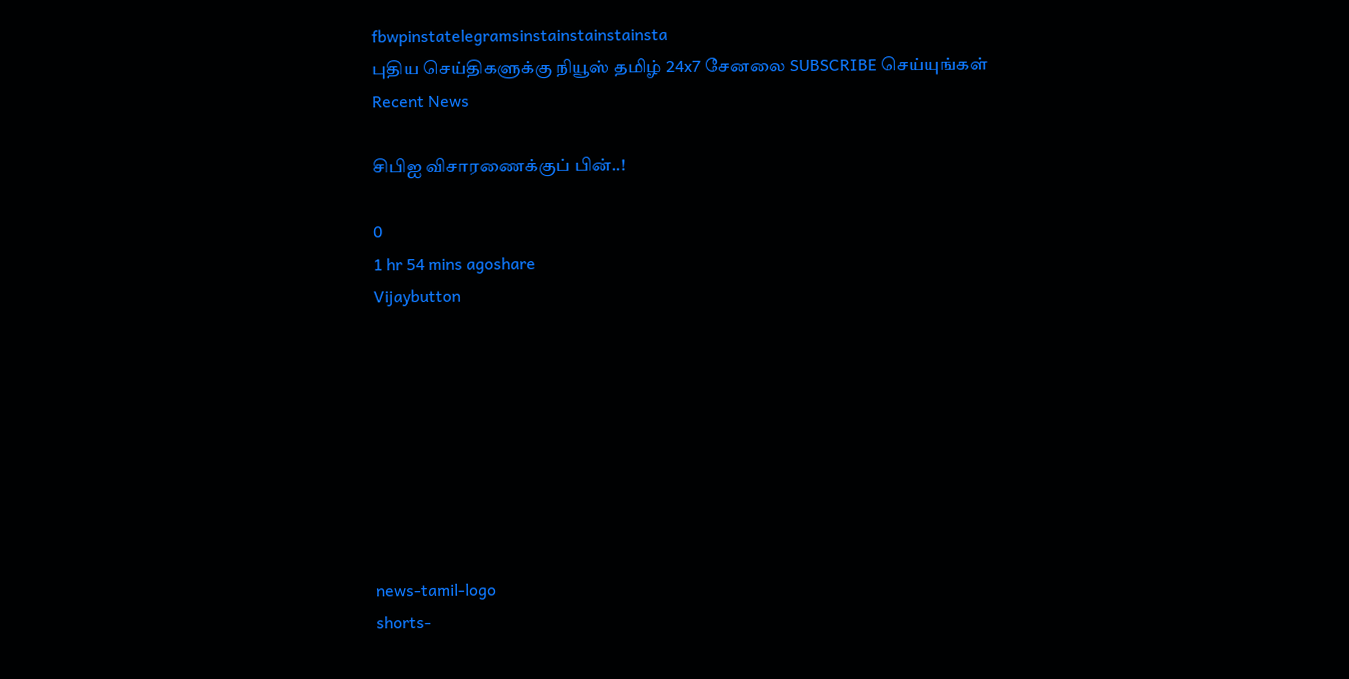fbwpinstatelegramsinstainstainstainsta
புதிய செய்திகளுக்கு நியூஸ் தமிழ் 24x7 சேனலை SUBSCRIBE செய்யுங்கள்
Recent News

சிபிஐ விசாரணைக்குப் பின்..!

0
1 hr 54 mins agoshare
Vijaybutton








news-tamil-logo
shorts-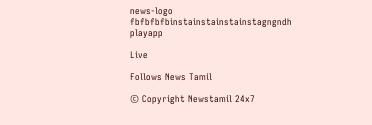news-logo
fbfbfbfbinstainstainstainstagngndh
playapp

Live

Follows News Tamil

© Copyright Newstamil 24x7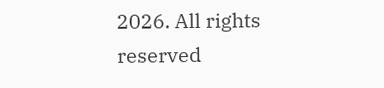2026. All rights reserved